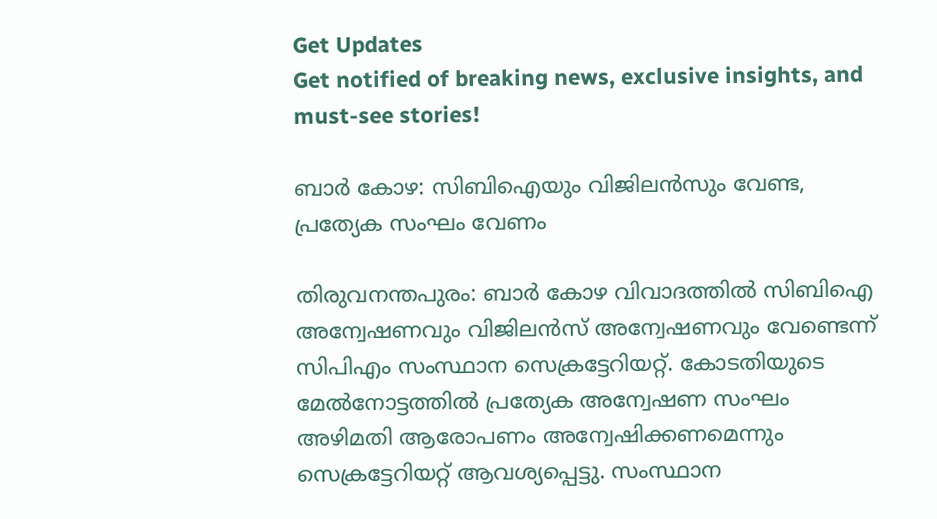Get Updates
Get notified of breaking news, exclusive insights, and must-see stories!

ബാര്‍ കോഴ: സിബിഐയും വിജിലന്‍സും വേണ്ട, പ്രത്യേക സംഘം വേണം

തിരുവനന്തപുരം: ബാര്‍ കോഴ വിവാദത്തില്‍ സിബിഐ അന്വേഷണവും വിജിലന്‍സ് അന്വേഷണവും വേണ്ടെന്ന് സിപിഎം സംസ്ഥാന സെക്രട്ടേറിയറ്റ്. കോടതിയുടെ മേല്‍നോട്ടത്തില്‍ പ്രത്യേക അന്വേഷണ സംഘം അഴിമതി ആരോപണം അന്വേഷിക്കണമെന്നും സെക്രട്ടേറിയറ്റ് ആവശ്യപ്പെട്ടു. സംസ്ഥാന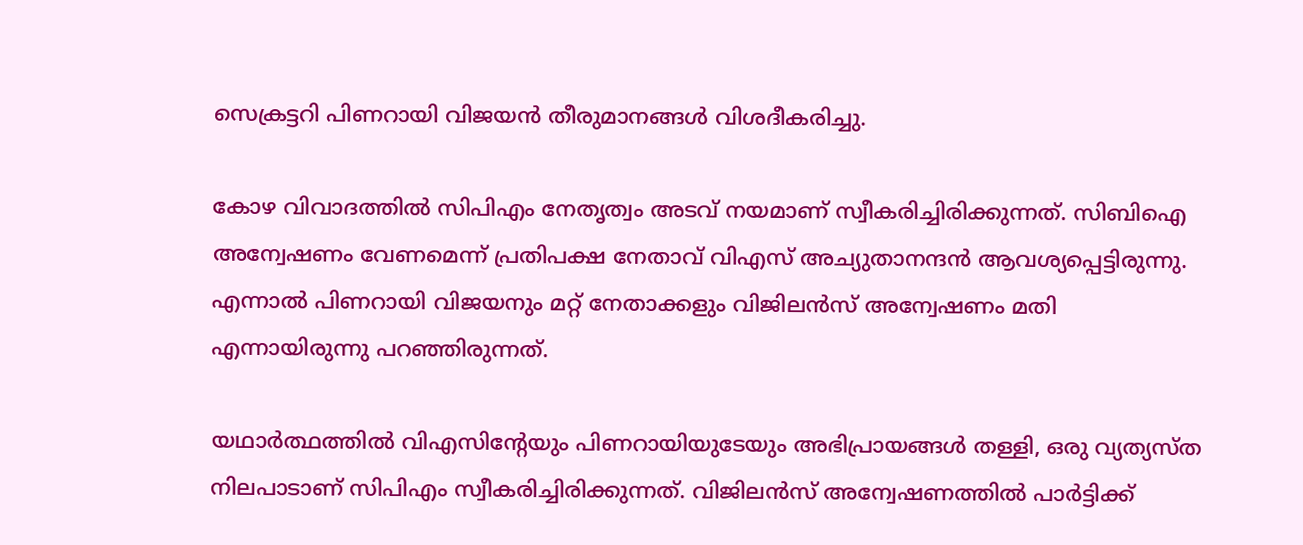സെക്രട്ടറി പിണറായി വിജയന്‍ തീരുമാനങ്ങള്‍ വിശദീകരിച്ചു.

കോഴ വിവാദത്തില്‍ സിപിഎം നേതൃത്വം അടവ് നയമാണ് സ്വീകരിച്ചിരിക്കുന്നത്. സിബിഐ അന്വേഷണം വേണമെന്ന് പ്രതിപക്ഷ നേതാവ് വിഎസ് അച്യുതാനന്ദന്‍ ആവശ്യപ്പെട്ടിരുന്നു. എന്നാല്‍ പിണറായി വിജയനും മറ്റ് നേതാക്കളും വിജിലന്‍സ് അന്വേഷണം മതി എന്നായിരുന്നു പറഞ്ഞിരുന്നത്.

യഥാര്‍ത്ഥത്തില്‍ വിഎസിന്റേയും പിണറായിയുടേയും അഭിപ്രായങ്ങള്‍ തള്ളി, ഒരു വ്യത്യസ്ത നിലപാടാണ് സിപിഎം സ്വീകരിച്ചിരിക്കുന്നത്. വിജിലന്‍സ് അന്വേഷണത്തില്‍ പാര്‍ട്ടിക്ക്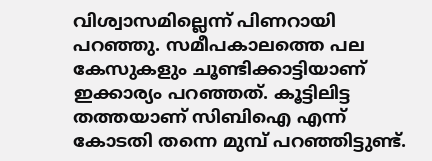വിശ്വാസമില്ലെന്ന് പിണറായി പറഞ്ഞു. സമീപകാലത്തെ പല കേസുകളും ചൂണ്ടിക്കാട്ടിയാണ് ഇക്കാര്യം പറഞ്ഞത്. കൂട്ടിലിട്ട തത്തയാണ് സിബിഐ എന്ന് കോടതി തന്നെ മുമ്പ് പറഞ്ഞിട്ടുണ്ട്.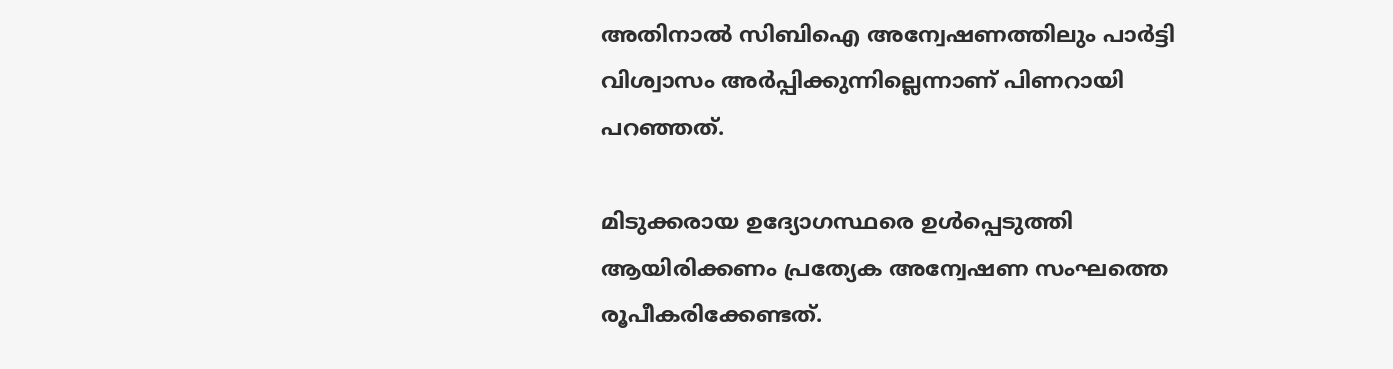അതിനാല്‍ സിബിഐ അന്വേഷണത്തിലും പാര്‍ട്ടി വിശ്വാസം അര്‍പ്പിക്കുന്നില്ലെന്നാണ് പിണറായി പറഞ്ഞത്.

മിടുക്കരായ ഉദ്യോഗസ്ഥരെ ഉള്‍പ്പെടുത്തി ആയിരിക്കണം പ്രത്യേക അന്വേഷണ സംഘത്തെ രൂപീകരിക്കേണ്ടത്.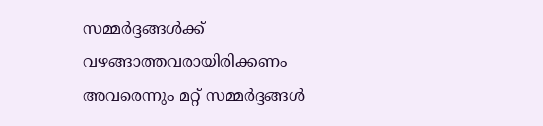സമ്മര്‍ദ്ദങ്ങള്‍ക്ക് വഴങ്ങാത്തവരായിരിക്കണം അവരെന്നും മറ്റ് സമ്മര്‍ദ്ദങ്ങള്‍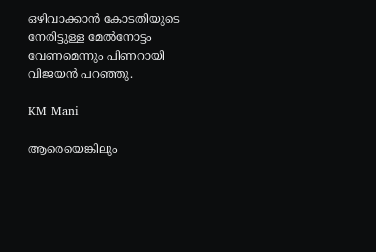ഒഴിവാക്കാന്‍ കോടതിയുടെ നേരിട്ടുള്ള മേല്‍നോട്ടം വേണമെന്നും പിണറായി വിജയന്‍ പറഞ്ഞു.

KM Mani

ആരെയെങ്കിലും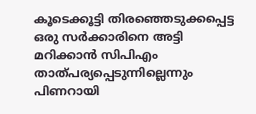കൂടെക്കൂട്ടി തിരഞ്ഞെടുക്കപ്പെട്ട ഒരു സര്‍ക്കാരിനെ അട്ടി മറിക്കാന്‍ സിപിഎം താത്പര്യപ്പെടുന്നില്ലെന്നും പിണറായി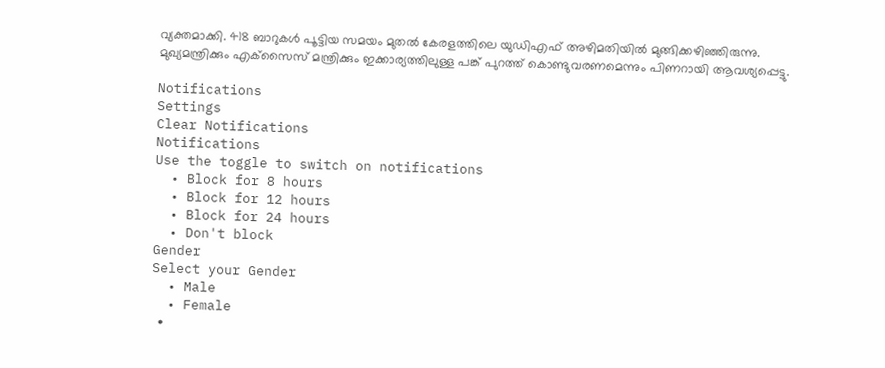വ്യക്തമാക്കി. 418 ബാറുകള്‍ പൂട്ടിയ സമയം മുതല്‍ കേരളത്തിലെ യുഡിഎഫ് അഴിമതിയില്‍ മുങ്ങിക്കഴിഞ്ഞിരുന്നു. മുഖ്യമന്ത്രിക്കും എക്‌സൈസ് മന്ത്രിക്കും ഇക്കാര്യത്തിലുള്ള പങ്ക് പുറത്ത് കൊണ്ടുവരണമെന്നും പിണറായി ആവശ്യപ്പെട്ടു.

Notifications
Settings
Clear Notifications
Notifications
Use the toggle to switch on notifications
  • Block for 8 hours
  • Block for 12 hours
  • Block for 24 hours
  • Don't block
Gender
Select your Gender
  • Male
  • Female
  •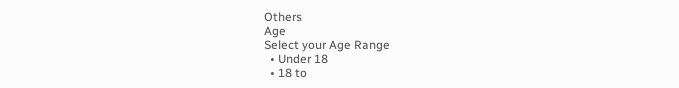Others
Age
Select your Age Range
  • Under 18
  • 18 to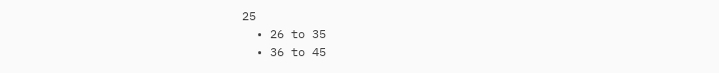25
  • 26 to 35
  • 36 to 45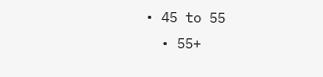• 45 to 55
  • 55+